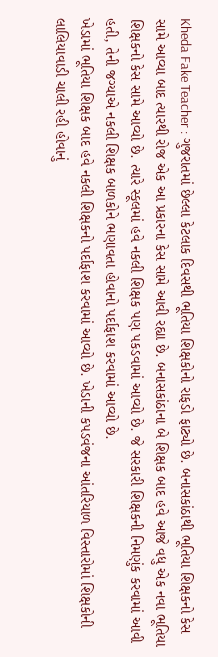Kheda Fake Teacher : ગુજરાતમાં છેલ્લા કેટલાક દિવસથી ભૂતિયા શિક્ષકોનો રાફડો ફાટ્યો છે. બનાસકાંઠાથી ભૂતિયા શિક્ષકનો કેસ સામે આવ્યા બાદ ત્યારથી રોજ એક આ પ્રકારના કેસ સામે આવી રહ્યા છે. બનાસકાંઠાના બે શિક્ષક બાદ હવે આજે વધુ એક નવા ભૂતિયા શિક્ષકનો કેસ સામે આવ્યો છે. ત્યારે સ્કૂલમાં હવે નકલી શિક્ષક પણ પકડવામાં આવ્યો છે. જે સરકારી શિક્ષકની નિમણુંક કરવામાં આવી હતી, તેની જગ્યાએ નકલી શિક્ષક બાળકોને ભણાવતા હોવાનો પર્દાફાશ કરવામાં આવ્યો છે.
ખેડામાં ભૂતિયા શિક્ષક બાદ હવે નકલી શિક્ષકનો પર્દાફાશ કરવામાં આવ્યો છે. ખેડાની કપડવંજના આંતરિયાળ વિસ્તારોમાં શિક્ષકોની લાલિયાવાડી ચાલી રહી હોવાનું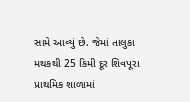સામે આવ્યું છે. જેમાં તાલુકા મથકથી 25 કિમી દૂર શિવપૂરા પ્રાથમિક શાળામાં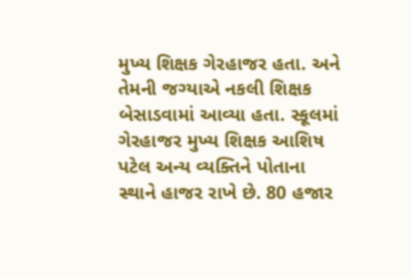મુખ્ય શિક્ષક ગેરહાજર હતા. અને તેમની જગ્યાએ નકલી શિક્ષક બેસાડવામાં આવ્યા હતા. સ્કૂલમાં ગેરહાજર મુખ્ય શિક્ષક આશિષ પટેલ અન્ય વ્યક્તિને પોતાના સ્થાને હાજર રાખે છે. 80 હજાર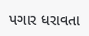પગાર ધરાવતા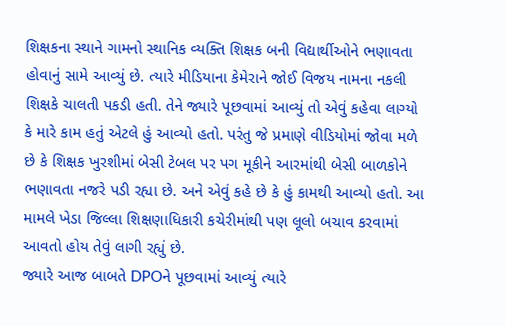શિક્ષકના સ્થાને ગામનો સ્થાનિક વ્યક્તિ શિક્ષક બની વિદ્યાર્થીઓને ભણાવતા હોવાનું સામે આવ્યું છે. ત્યારે મીડિયાના કેમેરાને જોઈ વિજય નામના નકલી શિક્ષકે ચાલતી પકડી હતી. તેને જ્યારે પૂછવામાં આવ્યું તો એવું કહેવા લાગ્યો કે મારે કામ હતું એટલે હું આવ્યો હતો. પરંતુ જે પ્રમાણે વીડિયોમાં જોવા મળે છે કે શિક્ષક ખુરશીમાં બેસી ટેબલ પર પગ મૂકીને આરમાંથી બેસી બાળકોને ભણાવતા નજરે પડી રહ્યા છે. અને એવું કહે છે કે હું કામથી આવ્યો હતો. આ મામલે ખેડા જિલ્લા શિક્ષણાધિકારી કચેરીમાંથી પણ લૂલો બચાવ કરવામાં આવતો હોય તેવું લાગી રહ્યું છે.
જ્યારે આજ બાબતે DPOને પૂછવામાં આવ્યું ત્યારે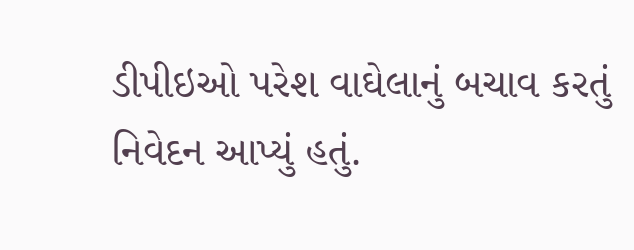ડીપીઇઓ પરેશ વાઘેલાનું બચાવ કરતું નિવેદન આપ્યું હતું.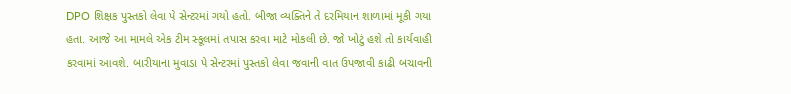DPO શિક્ષક પુસ્તકો લેવા પે સેન્ટરમાં ગયો હતો. બીજા વ્યક્તિને તે દરમિયાન શાળામાં મૂકી ગયા હતા. આજે આ મામલે એક ટીમ સ્કૂલમાં તપાસ કરવા માટે મોકલી છે. જો ખોટું હશે તો કાર્યવાહી કરવામાં આવશે. બારીયાના મુવાડા પે સેન્ટરમાં પુસ્તકો લેવા જવાની વાત ઉપજાવી કાઢી બચાવની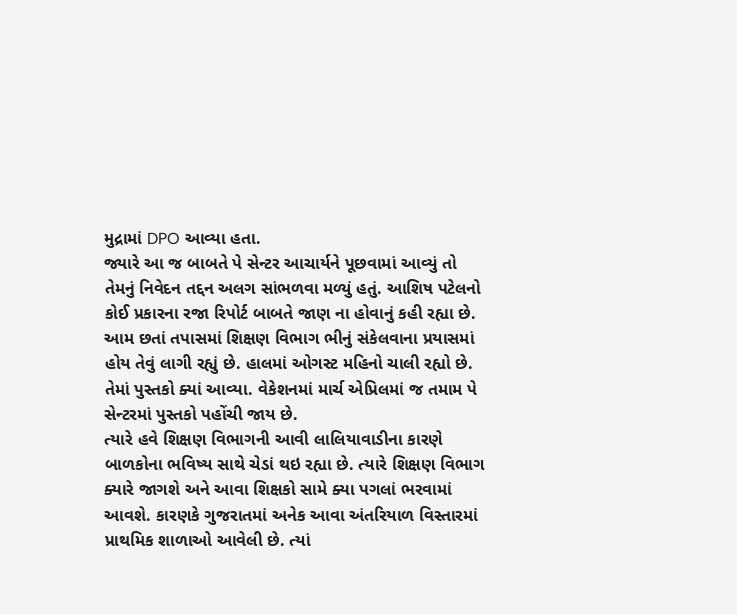મુદ્રામાં DPO આવ્યા હતા.
જ્યારે આ જ બાબતે પે સેન્ટર આચાર્યને પૂછવામાં આવ્યું તો તેમનું નિવેદન તદ્દન અલગ સાંભળવા મળ્યું હતું. આશિષ પટેલનો કોઈ પ્રકારના રજા રિપોર્ટ બાબતે જાણ ના હોવાનું કહી રહ્યા છે. આમ છતાં તપાસમાં શિક્ષણ વિભાગ ભીનું સંકેલવાના પ્રયાસમાં હોય તેવું લાગી રહ્યું છે. હાલમાં ઓગસ્ટ મહિનો ચાલી રહ્યો છે. તેમાં પુસ્તકો ક્યાં આવ્યા. વેકેશનમાં માર્ચ એપ્રિલમાં જ તમામ પે સેન્ટરમાં પુસ્તકો પહોંચી જાય છે.
ત્યારે હવે શિક્ષણ વિભાગની આવી લાલિયાવાડીના કારણે બાળકોના ભવિષ્ય સાથે ચેડાં થઇ રહ્યા છે. ત્યારે શિક્ષણ વિભાગ ક્યારે જાગશે અને આવા શિક્ષકો સામે ક્યા પગલાં ભરવામાં આવશે. કારણકે ગુજરાતમાં અનેક આવા અંતરિયાળ વિસ્તારમાં પ્રાથમિક શાળાઓ આવેલી છે. ત્યાં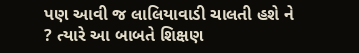પણ આવી જ લાલિયાવાડી ચાલતી હશે ને ? ત્યારે આ બાબતે શિક્ષણ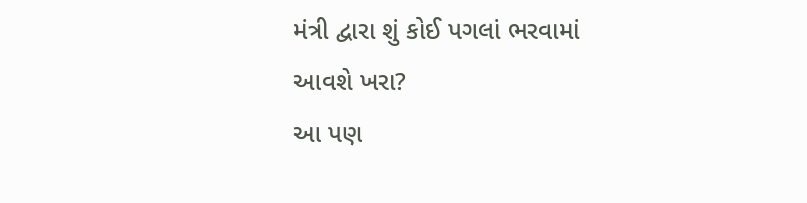મંત્રી દ્વારા શું કોઈ પગલાં ભરવામાં આવશે ખરા?
આ પણ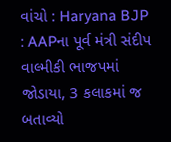વાંચો : Haryana BJP : AAPના પૂર્વ મંત્રી સંદીપ વાલ્મીકી ભાજપમાં જોડાયા, 3 કલાકમાં જ બતાવ્યો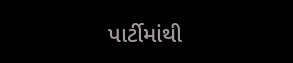પાર્ટીમાંથી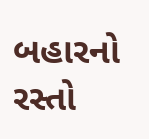બહારનો રસ્તો